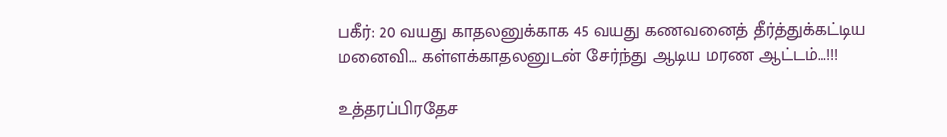பகீர்: 20 வயது காதலனுக்காக 45 வயது கணவனைத் தீர்த்துக்கட்டிய மனைவி… கள்ளக்காதலனுடன் சேர்ந்து ஆடிய மரண ஆட்டம்…!!!

உத்தரப்பிரதேச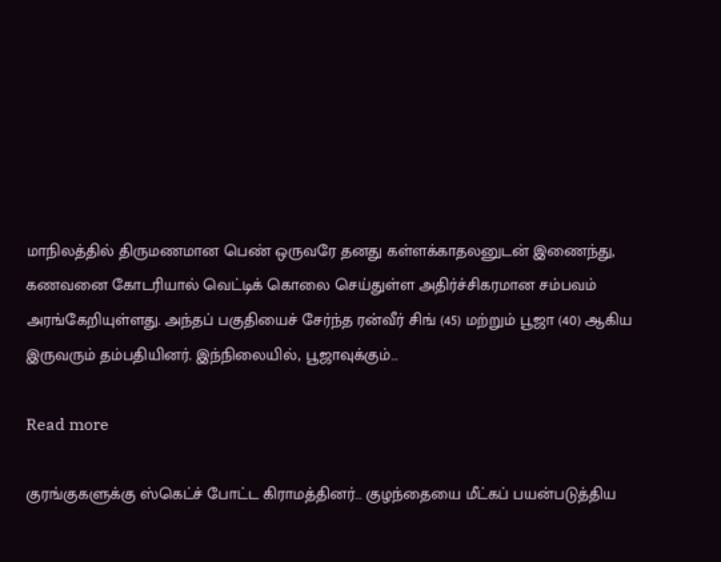மாநிலத்தில் திருமணமான பெண் ஒருவரே தனது கள்ளக்காதலனுடன் இணைந்து, கணவனை கோடரியால் வெட்டிக் கொலை செய்துள்ள அதிர்ச்சிகரமான சம்பவம் அரங்கேறியுள்ளது. அந்தப் பகுதியைச் சேர்ந்த ரன்வீர் சிங் (45) மற்றும் பூஜா (40) ஆகிய இருவரும் தம்பதியினர். இந்நிலையில், பூஜாவுக்கும்…

Read more

குரங்குகளுக்கு ஸ்கெட்ச் போட்ட கிராமத்தினர்… குழந்தையை மீட்கப் பயன்படுத்திய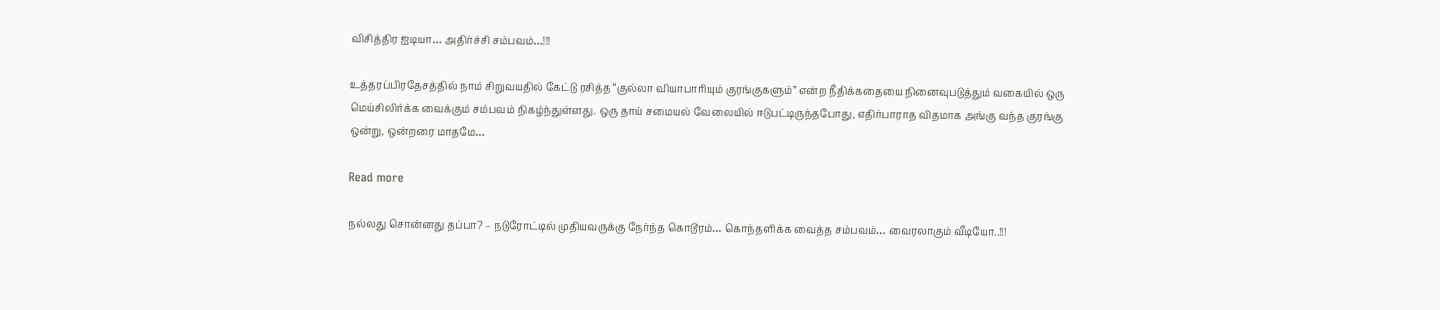விசித்திர ஐடியா… அதிர்ச்சி சம்பவம்…!!!

உத்தரப்பிரதேசத்தில் நாம் சிறுவயதில் கேட்டு ரசித்த “குல்லா வியாபாரியும் குரங்குகளும்” என்ற நீதிக்கதையை நினைவுபடுத்தும் வகையில் ஒரு மெய்சிலிர்க்க வைக்கும் சம்பவம் நிகழ்ந்துள்ளது. ஒரு தாய் சமையல் வேலையில் ஈடுபட்டிருந்தபோது, எதிர்பாராத விதமாக அங்கு வந்த குரங்கு ஒன்று, ஒன்றரை மாதமே…

Read more

நல்லது சொன்னது தப்பா? – நடுரோட்டில் முதியவருக்கு நேர்ந்த கொடூரம்… கொந்தளிக்க வைத்த சம்பவம்… வைரலாகும் வீடியோ..!!!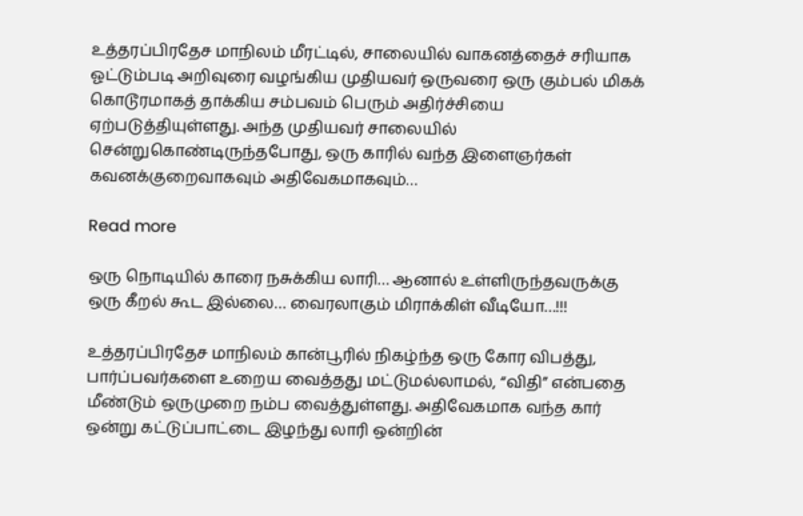உத்தரப்பிரதேச மாநிலம் மீரட்டில், சாலையில் வாகனத்தைச் சரியாக ஓட்டும்படி அறிவுரை வழங்கிய முதியவர் ஒருவரை ஒரு கும்பல் மிகக் கொடூரமாகத் தாக்கிய சம்பவம் பெரும் அதிர்ச்சியை ஏற்படுத்தியுள்ளது. அந்த முதியவர் சாலையில் சென்றுகொண்டிருந்தபோது, ஒரு காரில் வந்த இளைஞர்கள் கவனக்குறைவாகவும் அதிவேகமாகவும்…

Read more

ஒரு நொடியில் காரை நசுக்கிய லாரி… ஆனால் உள்ளிருந்தவருக்கு ஒரு கீறல் கூட இல்லை… வைரலாகும் மிராக்கிள் வீடியோ…!!!

உத்தரப்பிரதேச மாநிலம் கான்பூரில் நிகழ்ந்த ஒரு கோர விபத்து, பார்ப்பவர்களை உறைய வைத்தது மட்டுமல்லாமல், “விதி” என்பதை மீண்டும் ஒருமுறை நம்ப வைத்துள்ளது. அதிவேகமாக வந்த கார் ஒன்று கட்டுப்பாட்டை இழந்து லாரி ஒன்றின்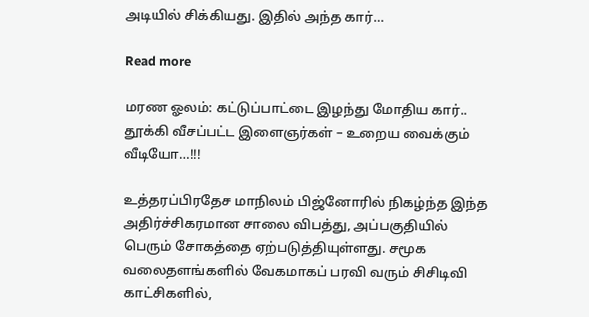அடியில் சிக்கியது. இதில் அந்த கார்…

Read more

மரண ஓலம்: கட்டுப்பாட்டை இழந்து மோதிய கார்.. தூக்கி வீசப்பட்ட இளைஞர்கள் – உறைய வைக்கும் வீடியோ…!!!

உத்தரப்பிரதேச மாநிலம் பிஜ்னோரில் நிகழ்ந்த இந்த அதிர்ச்சிகரமான சாலை விபத்து, அப்பகுதியில் பெரும் சோகத்தை ஏற்படுத்தியுள்ளது. சமூக வலைதளங்களில் வேகமாகப் பரவி வரும் சிசிடிவி காட்சிகளில்,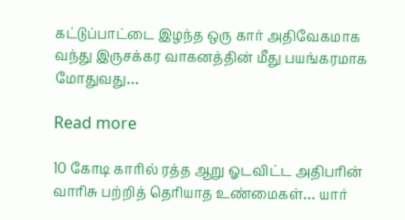கட்டுப்பாட்டை இழந்த ஒரு கார் அதிவேகமாக வந்து இருசக்கர வாகனத்தின் மீது பயங்கரமாக மோதுவது…

Read more

10 கோடி காரில் ரத்த ஆறு ஓடவிட்ட அதிபரின் வாரிசு பற்றித் தெரியாத உண்மைகள்… யார்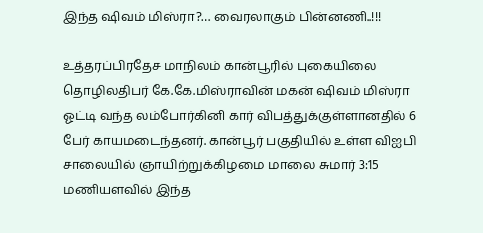இந்த ஷிவம் மிஸ்ரா?… வைரலாகும் பின்னணி..!!!

உத்தரப்பிரதேச மாநிலம் கான்பூரில் புகையிலை தொழிலதிபர் கே.கே.மிஸ்ராவின் மகன் ஷிவம் மிஸ்ரா ஓட்டி வந்த லம்போர்கினி கார் விபத்துக்குள்ளானதில் 6 பேர் காயமடைந்தனர். கான்பூர் பகுதியில் உள்ள விஐபி சாலையில் ஞாயிற்றுக்கிழமை மாலை சுமார் 3:15 மணியளவில் இந்த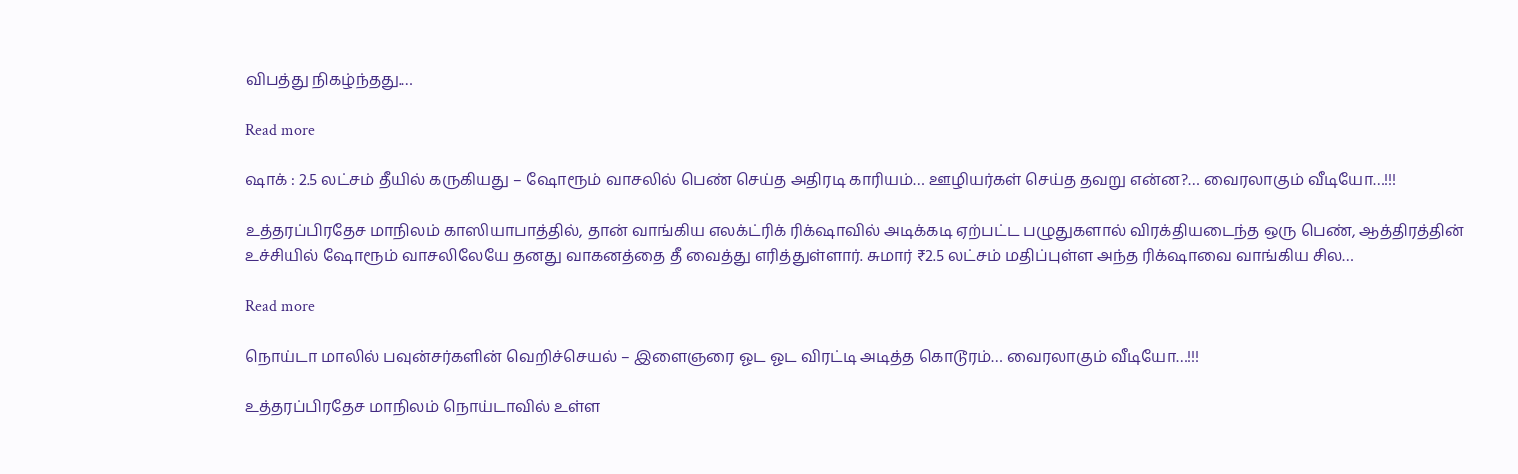விபத்து நிகழ்ந்தது.…

Read more

ஷாக் : 2.5 லட்சம் தீயில் கருகியது – ஷோரூம் வாசலில் பெண் செய்த அதிரடி காரியம்… ஊழியர்கள் செய்த தவறு என்ன?… வைரலாகும் வீடியோ…!!!

உத்தரப்பிரதேச மாநிலம் காஸியாபாத்தில், தான் வாங்கிய எலக்ட்ரிக் ரிக்‌ஷாவில் அடிக்கடி ஏற்பட்ட பழுதுகளால் விரக்தியடைந்த ஒரு பெண், ஆத்திரத்தின் உச்சியில் ஷோரூம் வாசலிலேயே தனது வாகனத்தை தீ வைத்து எரித்துள்ளார். சுமார் ₹2.5 லட்சம் மதிப்புள்ள அந்த ரிக்‌ஷாவை வாங்கிய சில…

Read more

நொய்டா மாலில் பவுன்சர்களின் வெறிச்செயல் – இளைஞரை ஓட ஓட விரட்டி அடித்த கொடூரம்… வைரலாகும் வீடியோ…!!!

உத்தரப்பிரதேச மாநிலம் நொய்டாவில் உள்ள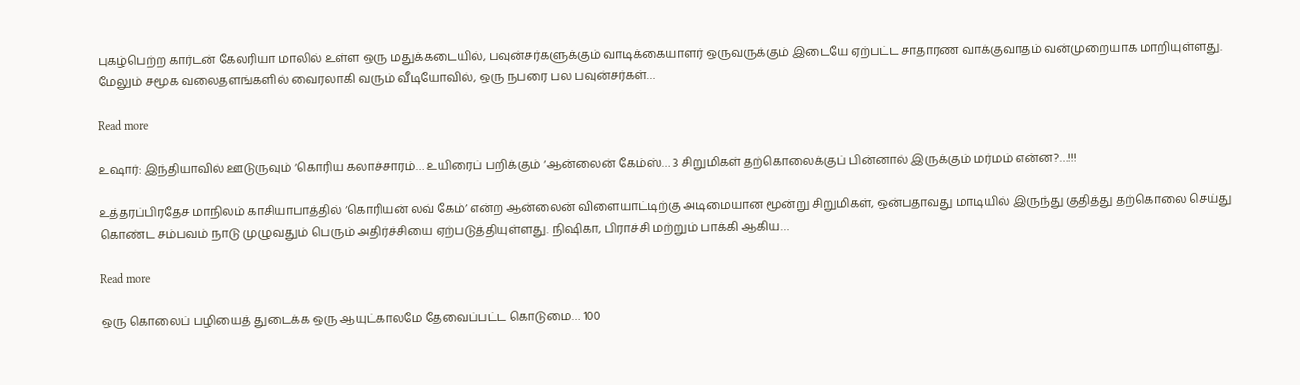புகழ்பெற்ற கார்டன் கேலரியா மாலில் உள்ள ஒரு மதுக்கடையில், பவுன்சர்களுக்கும் வாடிக்கையாளர் ஒருவருக்கும் இடையே ஏற்பட்ட சாதாரண வாக்குவாதம் வன்முறையாக மாறியுள்ளது. மேலும் சமூக வலைதளங்களில் வைரலாகி வரும் வீடியோவில், ஒரு நபரை பல பவுன்சர்கள்…

Read more

உஷார்: இந்தியாவில் ஊடுருவும் ‘கொரிய கலாச்சாரம்… உயிரைப் பறிக்கும் ‘ஆன்லைன் கேம்ஸ்… 3 சிறுமிகள் தற்கொலைக்குப் பின்னால் இருக்கும் மர்மம் என்ன?…!!!

உத்தரப்பிரதேச மாநிலம் காசியாபாத்தில் ‘கொரியன் லவ் கேம்’ என்ற ஆன்லைன் விளையாட்டிற்கு அடிமையான மூன்று சிறுமிகள், ஒன்பதாவது மாடியில் இருந்து குதித்து தற்கொலை செய்து கொண்ட சம்பவம் நாடு முழுவதும் பெரும் அதிர்ச்சியை ஏற்படுத்தியுள்ளது. நிஷிகா, பிராச்சி மற்றும் பாக்கி ஆகிய…

Read more

ஒரு கொலைப் பழியைத் துடைக்க ஒரு ஆயுட்காலமே தேவைப்பட்ட கொடுமை… 100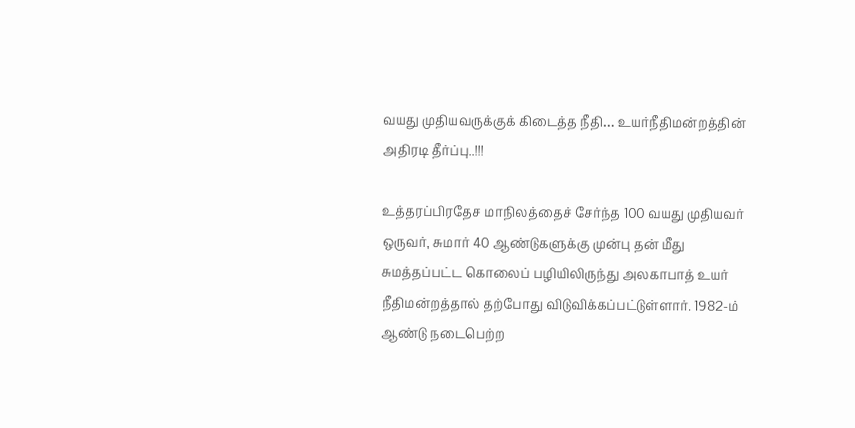வயது முதியவருக்குக் கிடைத்த நீதி… உயர்நீதிமன்றத்தின் அதிரடி தீர்ப்பு..!!!

உத்தரப்பிரதேச மாநிலத்தைச் சேர்ந்த 100 வயது முதியவர் ஒருவர், சுமார் 40 ஆண்டுகளுக்கு முன்பு தன் மீது சுமத்தப்பட்ட கொலைப் பழியிலிருந்து அலகாபாத் உயர் நீதிமன்றத்தால் தற்போது விடுவிக்கப்பட்டுள்ளார். 1982-ம் ஆண்டு நடைபெற்ற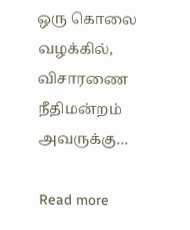ஒரு கொலை வழக்கில், விசாரணை நீதிமன்றம் அவருக்கு…

Read more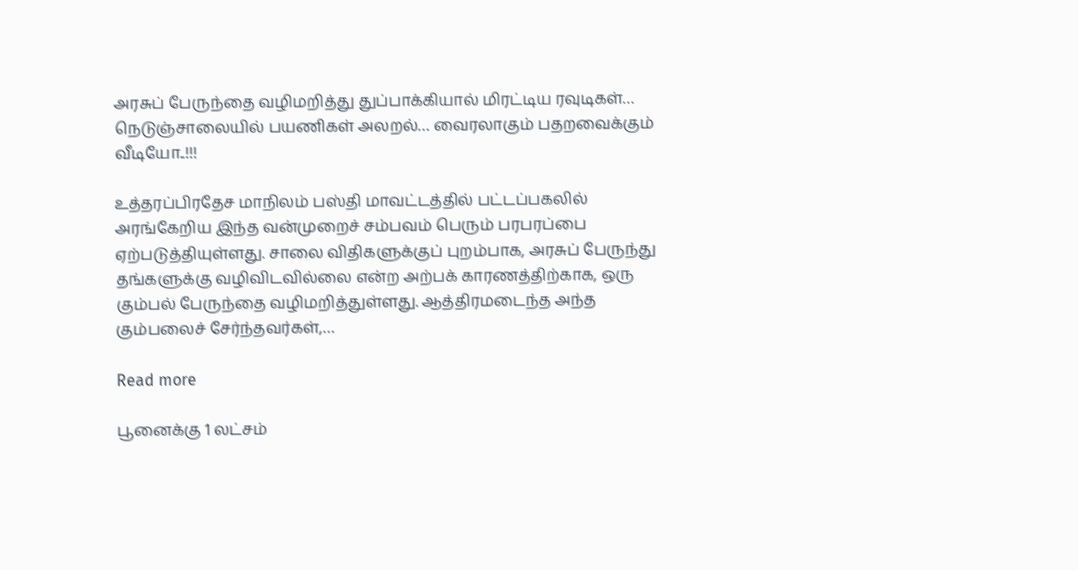அரசுப் பேருந்தை வழிமறித்து துப்பாக்கியால் மிரட்டிய ரவுடிகள்… நெடுஞ்சாலையில் பயணிகள் அலறல்… வைரலாகும் பதறவைக்கும் வீடியோ..!!!

உத்தரப்பிரதேச மாநிலம் பஸ்தி மாவட்டத்தில் பட்டப்பகலில் அரங்கேறிய இந்த வன்முறைச் சம்பவம் பெரும் பரபரப்பை ஏற்படுத்தியுள்ளது. சாலை விதிகளுக்குப் புறம்பாக, அரசுப் பேருந்து தங்களுக்கு வழிவிடவில்லை என்ற அற்பக் காரணத்திற்காக, ஒரு கும்பல் பேருந்தை வழிமறித்துள்ளது. ஆத்திரமடைந்த அந்த கும்பலைச் சேர்ந்தவர்கள்,…

Read more

பூனைக்கு 1 லட்சம்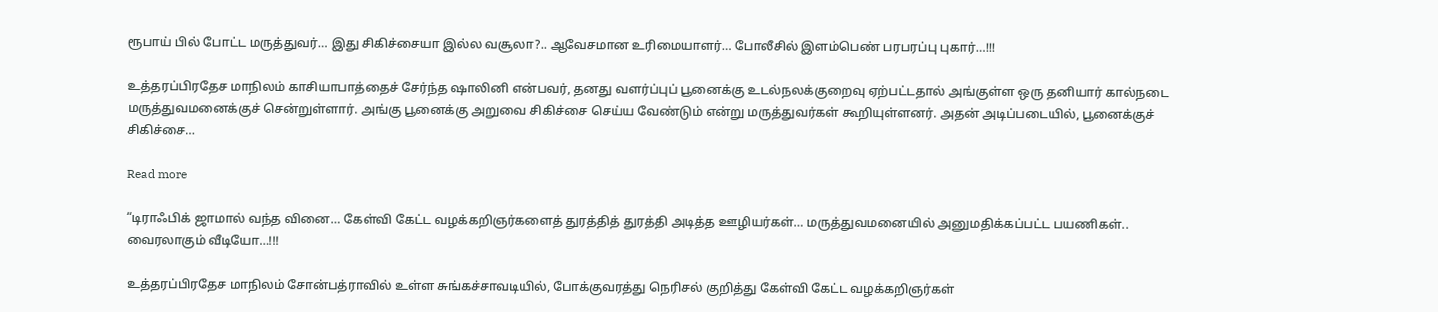ரூபாய் பில் போட்ட மருத்துவர்… இது சிகிச்சையா இல்ல வசூலா?.. ஆவேசமான உரிமையாளர்… போலீசில் இளம்பெண் பரபரப்பு புகார்…!!!

உத்தரப்பிரதேச மாநிலம் காசியாபாத்தைச் சேர்ந்த ஷாலினி என்பவர், தனது வளர்ப்புப் பூனைக்கு உடல்நலக்குறைவு ஏற்பட்டதால் அங்குள்ள ஒரு தனியார் கால்நடை மருத்துவமனைக்குச் சென்றுள்ளார். அங்கு பூனைக்கு அறுவை சிகிச்சை செய்ய வேண்டும் என்று மருத்துவர்கள் கூறியுள்ளனர். அதன் அடிப்படையில், பூனைக்குச் சிகிச்சை…

Read more

“டிராஃபிக் ஜாமால் வந்த வினை… கேள்வி கேட்ட வழக்கறிஞர்களைத் துரத்தித் துரத்தி அடித்த ஊழியர்கள்… மருத்துவமனையில் அனுமதிக்கப்பட்ட பயணிகள்.. வைரலாகும் வீடியோ…!!!

உத்தரப்பிரதேச மாநிலம் சோன்பத்ராவில் உள்ள சுங்கச்சாவடியில், போக்குவரத்து நெரிசல் குறித்து கேள்வி கேட்ட வழக்கறிஞர்கள்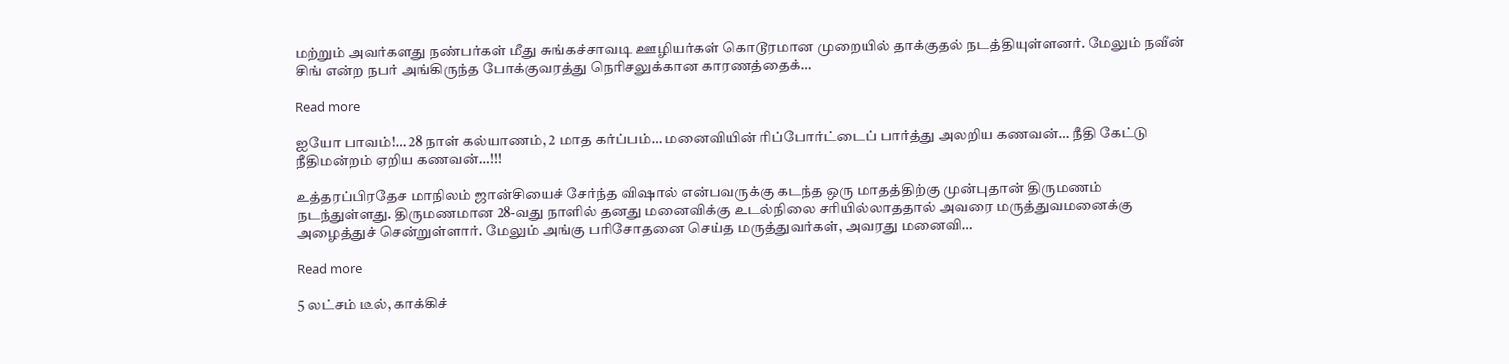மற்றும் அவர்களது நண்பர்கள் மீது சுங்கச்சாவடி ஊழியர்கள் கொடூரமான முறையில் தாக்குதல் நடத்தியுள்ளனர். மேலும் நவீன் சிங் என்ற நபர் அங்கிருந்த போக்குவரத்து நெரிசலுக்கான காரணத்தைக்…

Read more

ஐயோ பாவம்!… 28 நாள் கல்யாணம், 2 மாத கர்ப்பம்… மனைவியின் ரிப்போர்ட்டைப் பார்த்து அலறிய கணவன்… நீதி கேட்டு நீதிமன்றம் ஏறிய கணவன்…!!!

உத்தரப்பிரதேச மாநிலம் ஜான்சியைச் சேர்ந்த விஷால் என்பவருக்கு கடந்த ஒரு மாதத்திற்கு முன்புதான் திருமணம் நடந்துள்ளது. திருமணமான 28-வது நாளில் தனது மனைவிக்கு உடல்நிலை சரியில்லாததால் அவரை மருத்துவமனைக்கு அழைத்துச் சென்றுள்ளார். மேலும் அங்கு பரிசோதனை செய்த மருத்துவர்கள், அவரது மனைவி…

Read more

5 லட்சம் டீல், காக்கிச்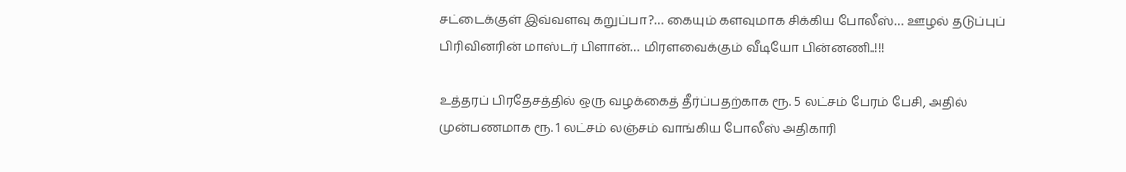சட்டைக்குள் இவ்வளவு கறுப்பா?… கையும் களவுமாக சிக்கிய போலீஸ்… ஊழல் தடுப்புப் பிரிவினரின் மாஸ்டர் பிளான்… மிரளவைக்கும் வீடியோ பின்னணி..!!!

உத்தரப் பிரதேசத்தில் ஒரு வழக்கைத் தீர்ப்பதற்காக ரூ. 5 லட்சம் பேரம் பேசி, அதில் முன்பணமாக ரூ. 1 லட்சம் லஞ்சம் வாங்கிய போலீஸ் அதிகாரி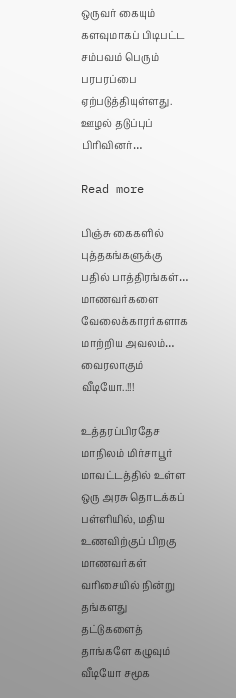ஒருவர் கையும் களவுமாகப் பிடிபட்ட சம்பவம் பெரும் பரபரப்பை ஏற்படுத்தியுள்ளது. ஊழல் தடுப்புப் பிரிவினர்…

Read more

பிஞ்சு கைகளில் புத்தகங்களுக்கு பதில் பாத்திரங்கள்… மாணவர்களை வேலைக்காரர்களாக மாற்றிய அவலம்… வைரலாகும் வீடியோ..!!!

உத்தரப்பிரதேச மாநிலம் மிர்சாபூர் மாவட்டத்தில் உள்ள ஒரு அரசு தொடக்கப் பள்ளியில், மதிய உணவிற்குப் பிறகு மாணவர்கள் வரிசையில் நின்று தங்களது தட்டுகளைத் தாங்களே கழுவும் வீடியோ சமூக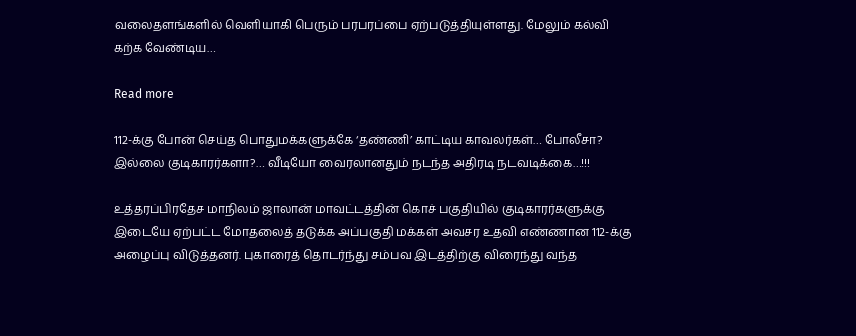வலைதளங்களில் வெளியாகி பெரும் பரபரப்பை ஏற்படுத்தியுள்ளது. மேலும் கல்வி கற்க வேண்டிய…

Read more

112-க்கு போன் செய்த பொதுமக்களுக்கே ‘தண்ணி’ காட்டிய காவலர்கள்… போலீசா? இல்லை குடிகாரர்களா?… வீடியோ வைரலானதும் நடந்த அதிரடி நடவடிக்கை…!!!

உத்தரப்பிரதேச மாநிலம் ஜாலான் மாவட்டத்தின் கொச் பகுதியில் குடிகாரர்களுக்கு இடையே ஏற்பட்ட மோதலைத் தடுக்க அப்பகுதி மக்கள் அவசர உதவி எண்ணான 112-க்கு அழைப்பு விடுத்தனர். புகாரைத் தொடர்ந்து சம்பவ இடத்திற்கு விரைந்து வந்த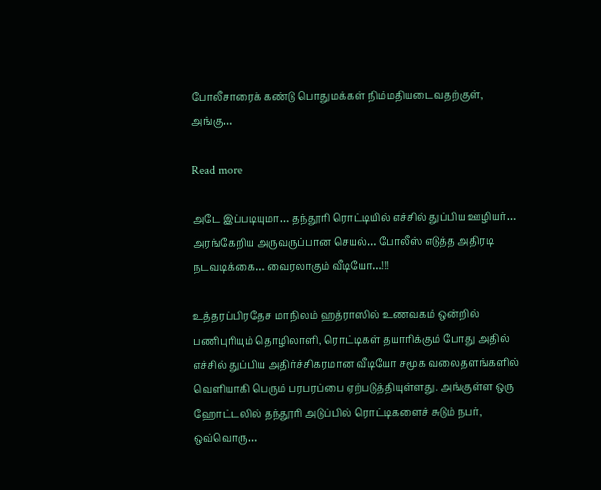போலீசாரைக் கண்டு பொதுமக்கள் நிம்மதியடைவதற்குள், அங்கு…

Read more

அடே இப்படியுமா… தந்தூரி ரொட்டியில் எச்சில் துப்பிய ஊழியர்… அரங்கேறிய அருவருப்பான செயல்… போலீஸ் எடுத்த அதிரடி நடவடிக்கை… வைரலாகும் வீடியோ…!!!

உத்தரப்பிரதேச மாநிலம் ஹத்ராஸில் உணவகம் ஒன்றில் பணிபுரியும் தொழிலாளி, ரொட்டிகள் தயாரிக்கும் போது அதில் எச்சில் துப்பிய அதிர்ச்சிகரமான வீடியோ சமூக வலைதளங்களில் வெளியாகி பெரும் பரபரப்பை ஏற்படுத்தியுள்ளது. அங்குள்ள ஒரு ஹோட்டலில் தந்தூரி அடுப்பில் ரொட்டிகளைச் சுடும் நபர், ஒவ்வொரு…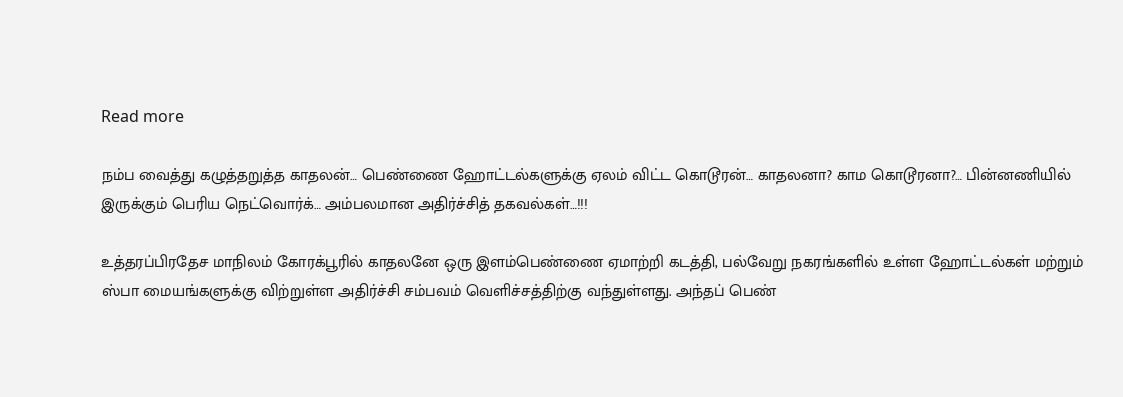Read more

நம்ப வைத்து கழுத்தறுத்த காதலன்… பெண்ணை ஹோட்டல்களுக்கு ஏலம் விட்ட கொடூரன்… காதலனா? காம கொடூரனா?… பின்னணியில் இருக்கும் பெரிய நெட்வொர்க்… அம்பலமான அதிர்ச்சித் தகவல்கள்…!!!

உத்தரப்பிரதேச மாநிலம் கோரக்பூரில் காதலனே ஒரு இளம்பெண்ணை ஏமாற்றி கடத்தி, பல்வேறு நகரங்களில் உள்ள ஹோட்டல்கள் மற்றும் ஸ்பா மையங்களுக்கு விற்றுள்ள அதிர்ச்சி சம்பவம் வெளிச்சத்திற்கு வந்துள்ளது. அந்தப் பெண்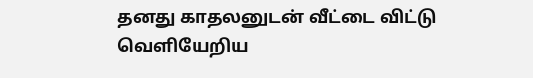தனது காதலனுடன் வீட்டை விட்டு வெளியேறிய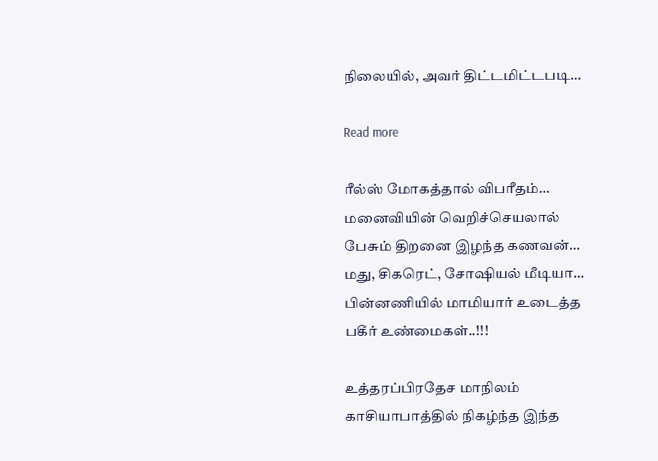நிலையில், அவர் திட்டமிட்டபடி…

Read more

ரீல்ஸ் மோகத்தால் விபரீதம்… மனைவியின் வெறிச்செயலால் பேசும் திறனை இழந்த கணவன்… மது, சிகரெட், சோஷியல் மீடியா… பின்னணியில் மாமியார் உடைத்த பகீர் உண்மைகள்..!!!

உத்தரப்பிரதேச மாநிலம் காசியாபாத்தில் நிகழ்ந்த இந்த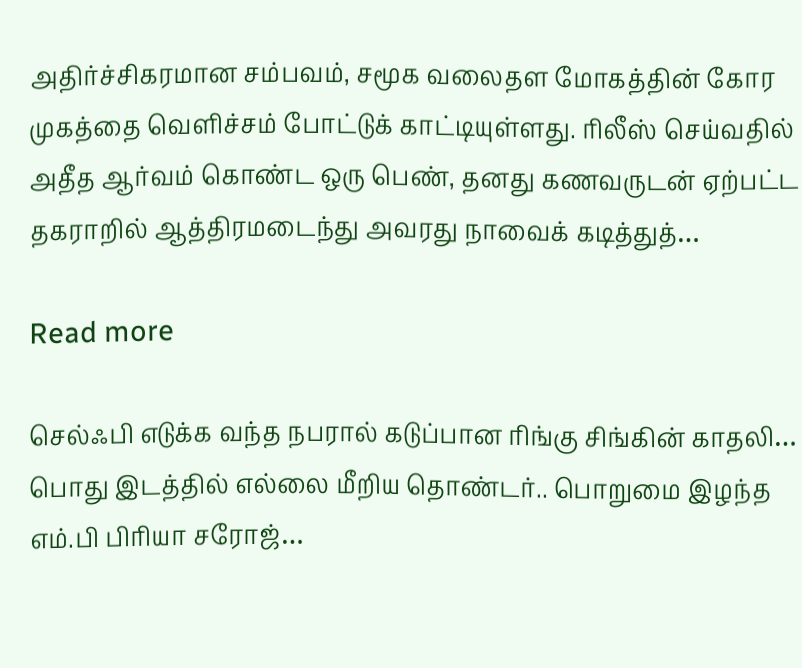அதிர்ச்சிகரமான சம்பவம், சமூக வலைதள மோகத்தின் கோர முகத்தை வெளிச்சம் போட்டுக் காட்டியுள்ளது. ரிலீஸ் செய்வதில் அதீத ஆர்வம் கொண்ட ஒரு பெண், தனது கணவருடன் ஏற்பட்ட தகராறில் ஆத்திரமடைந்து அவரது நாவைக் கடித்துத்…

Read more

செல்ஃபி எடுக்க வந்த நபரால் கடுப்பான ரிங்கு சிங்கின் காதலி… பொது இடத்தில் எல்லை மீறிய தொண்டர்.. பொறுமை இழந்த எம்.பி பிரியா சரோஜ்…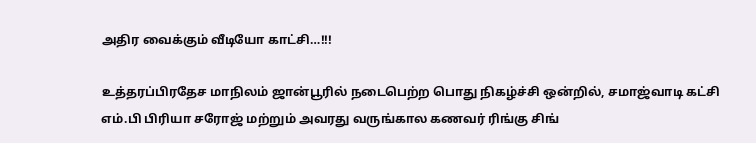அதிர வைக்கும் வீடியோ காட்சி…!!!

உத்தரப்பிரதேச மாநிலம் ஜான்பூரில் நடைபெற்ற பொது நிகழ்ச்சி ஒன்றில், சமாஜ்வாடி கட்சி எம்.பி பிரியா சரோஜ் மற்றும் அவரது வருங்கால கணவர் ரிங்கு சிங்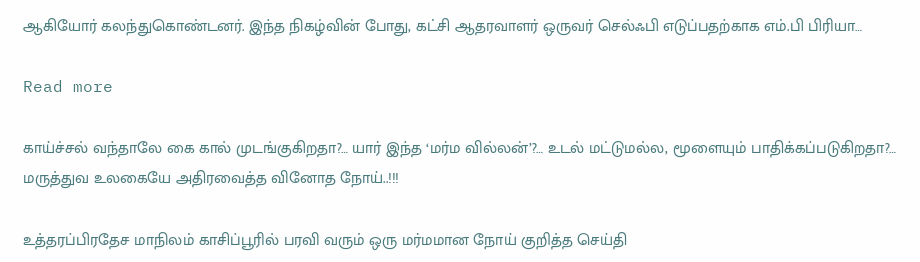ஆகியோர் கலந்துகொண்டனர். இந்த நிகழ்வின் போது, கட்சி ஆதரவாளர் ஒருவர் செல்ஃபி எடுப்பதற்காக எம்.பி பிரியா…

Read more

காய்ச்சல் வந்தாலே கை கால் முடங்குகிறதா?… யார் இந்த ‘மர்ம வில்லன்’?… உடல் மட்டுமல்ல, மூளையும் பாதிக்கப்படுகிறதா?… மருத்துவ உலகையே அதிரவைத்த வினோத நோய்..!!!

உத்தரப்பிரதேச மாநிலம் காசிப்பூரில் பரவி வரும் ஒரு மர்மமான நோய் குறித்த செய்தி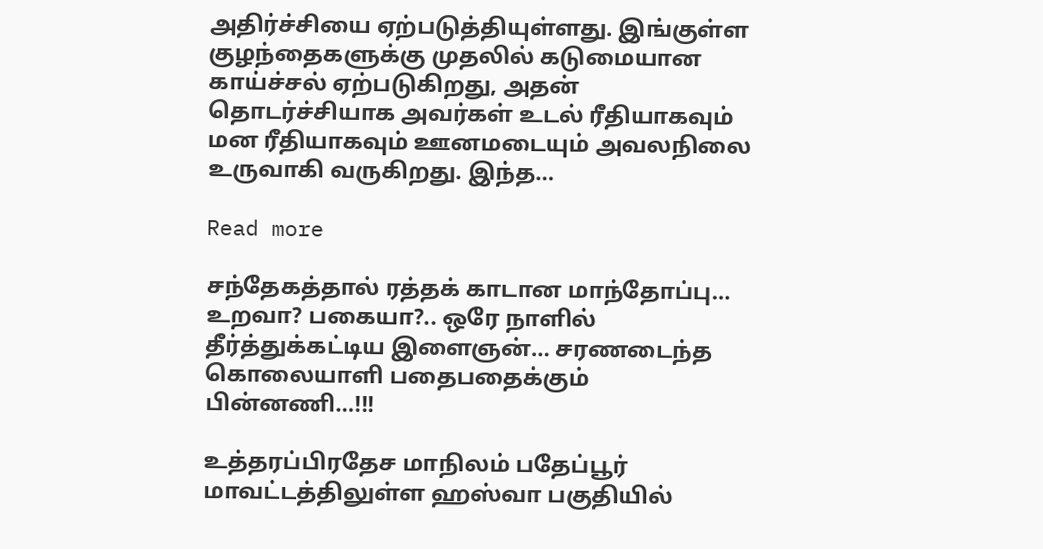அதிர்ச்சியை ஏற்படுத்தியுள்ளது. இங்குள்ள குழந்தைகளுக்கு முதலில் கடுமையான காய்ச்சல் ஏற்படுகிறது, அதன் தொடர்ச்சியாக அவர்கள் உடல் ரீதியாகவும் மன ரீதியாகவும் ஊனமடையும் அவலநிலை உருவாகி வருகிறது. இந்த…

Read more

சந்தேகத்தால் ரத்தக் காடான மாந்தோப்பு… உறவா? பகையா?.. ஒரே நாளில் தீர்த்துக்கட்டிய இளைஞன்… சரணடைந்த கொலையாளி பதைபதைக்கும் பின்னணி…!!!

உத்தரப்பிரதேச மாநிலம் பதேப்பூர் மாவட்டத்திலுள்ள ஹஸ்வா பகுதியில்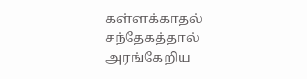கள்ளக்காதல் சந்தேகத்தால் அரங்கேறிய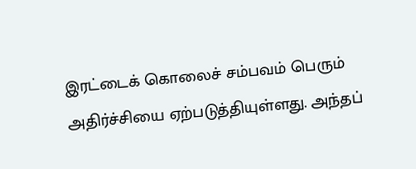இரட்டைக் கொலைச் சம்பவம் பெரும் அதிர்ச்சியை ஏற்படுத்தியுள்ளது. அந்தப்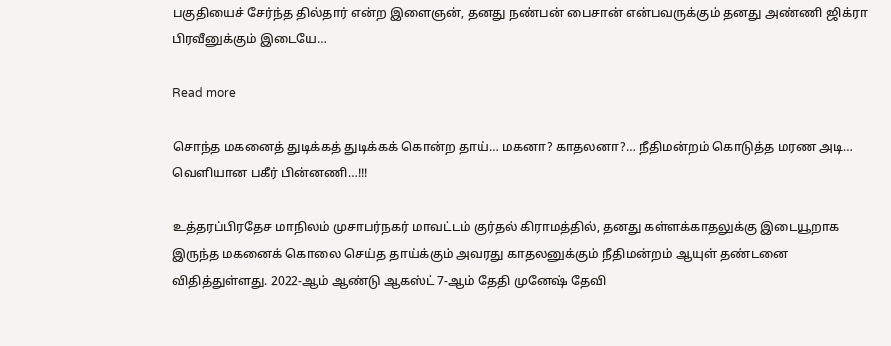பகுதியைச் சேர்ந்த தில்தார் என்ற இளைஞன், தனது நண்பன் பைசான் என்பவருக்கும் தனது அண்ணி ஜிக்ரா பிரவீனுக்கும் இடையே…

Read more

சொந்த மகனைத் துடிக்கத் துடிக்கக் கொன்ற தாய்… மகனா? காதலனா?… நீதிமன்றம் கொடுத்த மரண அடி… வெளியான பகீர் பின்னணி…!!!

உத்தரப்பிரதேச மாநிலம் முசாபர்நகர் மாவட்டம் குர்தல் கிராமத்தில், தனது கள்ளக்காதலுக்கு இடையூறாக இருந்த மகனைக் கொலை செய்த தாய்க்கும் அவரது காதலனுக்கும் நீதிமன்றம் ஆயுள் தண்டனை விதித்துள்ளது. 2022-ஆம் ஆண்டு ஆகஸ்ட் 7-ஆம் தேதி முனேஷ் தேவி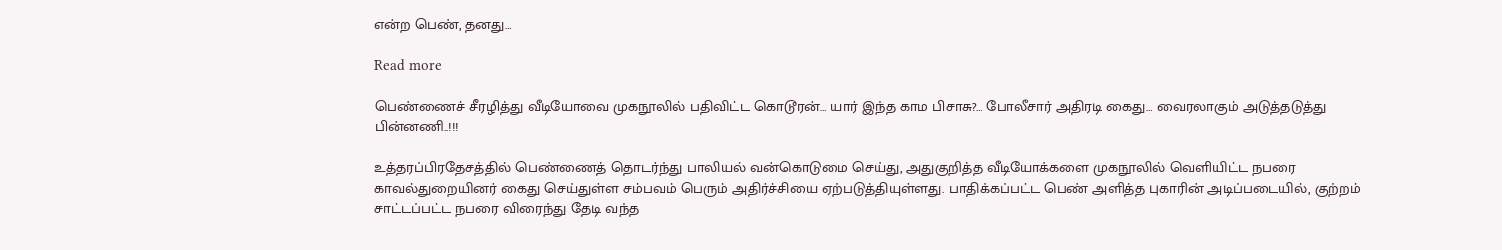என்ற பெண், தனது…

Read more

பெண்ணைச் சீரழித்து வீடியோவை முகநூலில் பதிவிட்ட கொடூரன்… யார் இந்த காம பிசாசு?… போலீசார் அதிரடி கைது… வைரலாகும் அடுத்தடுத்து பின்னணி..!!!

உத்தரப்பிரதேசத்தில் பெண்ணைத் தொடர்ந்து பாலியல் வன்கொடுமை செய்து, அதுகுறித்த வீடியோக்களை முகநூலில் வெளியிட்ட நபரை காவல்துறையினர் கைது செய்துள்ள சம்பவம் பெரும் அதிர்ச்சியை ஏற்படுத்தியுள்ளது. பாதிக்கப்பட்ட பெண் அளித்த புகாரின் அடிப்படையில், குற்றம் சாட்டப்பட்ட நபரை விரைந்து தேடி வந்த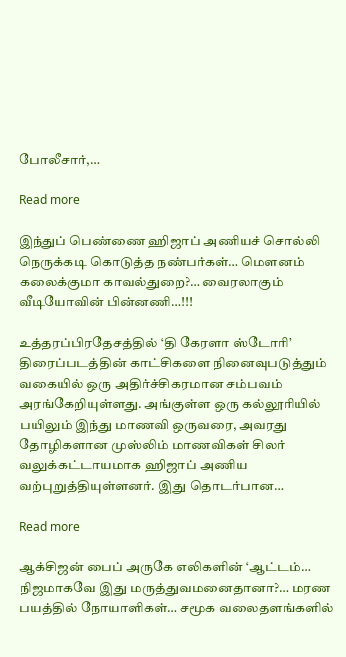போலீசார்,…

Read more

இந்துப் பெண்ணை ஹிஜாப் அணியச் சொல்லி நெருக்கடி கொடுத்த நண்பர்கள்… மௌனம் கலைக்குமா காவல்துறை?… வைரலாகும் வீடியோவின் பின்னணி…!!!

உத்தரப்பிரதேசத்தில் ‘தி கேரளா ஸ்டோரி’ திரைப்படத்தின் காட்சிகளை நினைவுபடுத்தும் வகையில் ஒரு அதிர்ச்சிகரமான சம்பவம் அரங்கேறியுள்ளது. அங்குள்ள ஒரு கல்லூரியில் பயிலும் இந்து மாணவி ஒருவரை, அவரது தோழிகளான முஸ்லிம் மாணவிகள் சிலர் வலுக்கட்டாயமாக ஹிஜாப் அணிய வற்புறுத்தியுள்ளனர். இது தொடர்பான…

Read more

ஆக்சிஜன் பைப் அருகே எலிகளின் ‘ஆட்டம்… நிஜமாகவே இது மருத்துவமனைதானா?… மரண பயத்தில் நோயாளிகள்… சமூக வலைதளங்களில்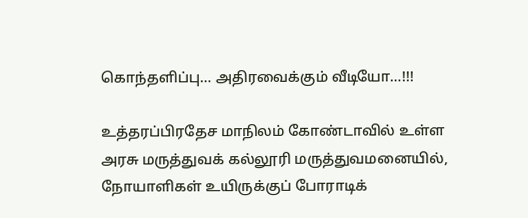கொந்தளிப்பு… அதிரவைக்கும் வீடியோ…!!!

உத்தரப்பிரதேச மாநிலம் கோண்டாவில் உள்ள அரசு மருத்துவக் கல்லூரி மருத்துவமனையில், நோயாளிகள் உயிருக்குப் போராடிக்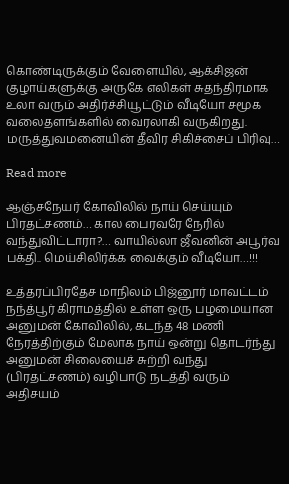கொண்டிருக்கும் வேளையில், ஆக்சிஜன் குழாய்களுக்கு அருகே எலிகள் சுதந்திரமாக உலா வரும் அதிர்ச்சியூட்டும் வீடியோ சமூக வலைதளங்களில் வைரலாகி வருகிறது. மருத்துவமனையின் தீவிர சிகிச்சைப் பிரிவு…

Read more

ஆஞ்சநேயர் கோவிலில் நாய் செய்யும் பிரதட்சணம்… கால பைரவரே நேரில் வந்துவிட்டாரா?… வாயில்லா ஜீவனின் அபூர்வ பக்தி.. மெய்சிலிர்க்க வைக்கும் வீடியோ…!!!

உத்தரப்பிரதேச மாநிலம் பிஜ்னூர் மாவட்டம் நந்த்பூர் கிராமத்தில் உள்ள ஒரு பழமையான அனுமன் கோவிலில், கடந்த 48 மணி நேரத்திற்கும் மேலாக நாய் ஒன்று தொடர்ந்து அனுமன் சிலையைச் சுற்றி வந்து (பிரதட்சணம்) வழிபாடு நடத்தி வரும் அதிசயம்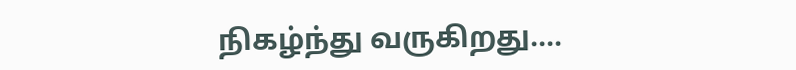நிகழ்ந்து வருகிறது.…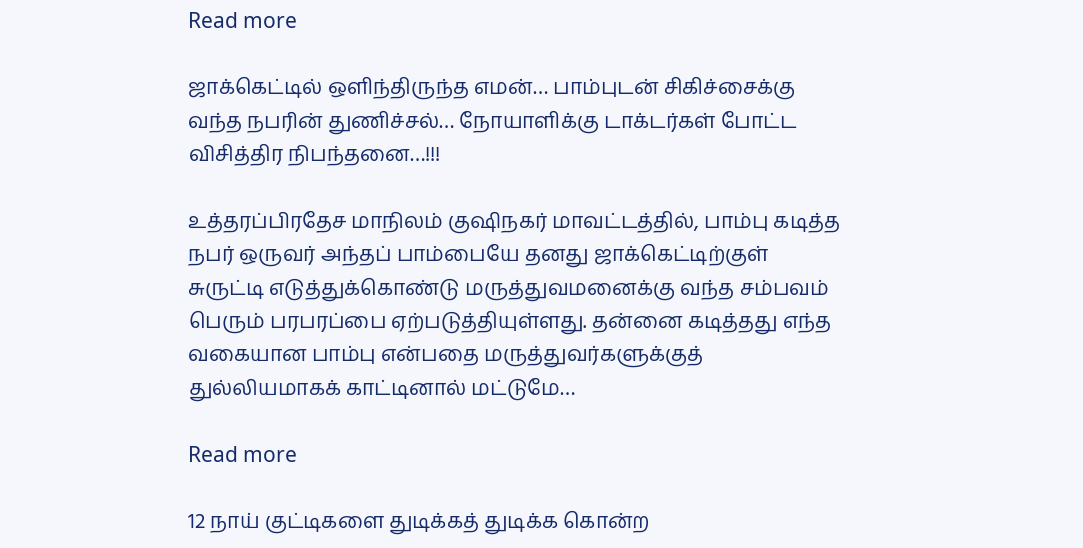Read more

ஜாக்கெட்டில் ஒளிந்திருந்த எமன்… பாம்புடன் சிகிச்சைக்கு வந்த நபரின் துணிச்சல்… நோயாளிக்கு டாக்டர்கள் போட்ட விசித்திர நிபந்தனை…!!!

உத்தரப்பிரதேச மாநிலம் குஷிநகர் மாவட்டத்தில், பாம்பு கடித்த நபர் ஒருவர் அந்தப் பாம்பையே தனது ஜாக்கெட்டிற்குள் சுருட்டி எடுத்துக்கொண்டு மருத்துவமனைக்கு வந்த சம்பவம் பெரும் பரபரப்பை ஏற்படுத்தியுள்ளது. தன்னை கடித்தது எந்த வகையான பாம்பு என்பதை மருத்துவர்களுக்குத் துல்லியமாகக் காட்டினால் மட்டுமே…

Read more

12 நாய் குட்டிகளை துடிக்கத் துடிக்க கொன்ற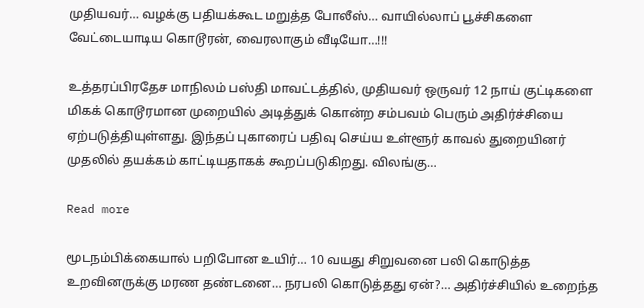முதியவர்… வழக்கு பதியக்கூட மறுத்த போலீஸ்… வாயில்லாப் பூச்சிகளை வேட்டையாடிய கொடூரன், வைரலாகும் வீடியோ…!!!

உத்தரப்பிரதேச மாநிலம் பஸ்தி மாவட்டத்தில், முதியவர் ஒருவர் 12 நாய் குட்டிகளை மிகக் கொடூரமான முறையில் அடித்துக் கொன்ற சம்பவம் பெரும் அதிர்ச்சியை ஏற்படுத்தியுள்ளது. இந்தப் புகாரைப் பதிவு செய்ய உள்ளூர் காவல் துறையினர் முதலில் தயக்கம் காட்டியதாகக் கூறப்படுகிறது. விலங்கு…

Read more

மூடநம்பிக்கையால் பறிபோன உயிர்… 10 வயது சிறுவனை பலி கொடுத்த உறவினருக்கு மரண தண்டனை… நரபலி கொடுத்தது ஏன்?… அதிர்ச்சியில் உறைந்த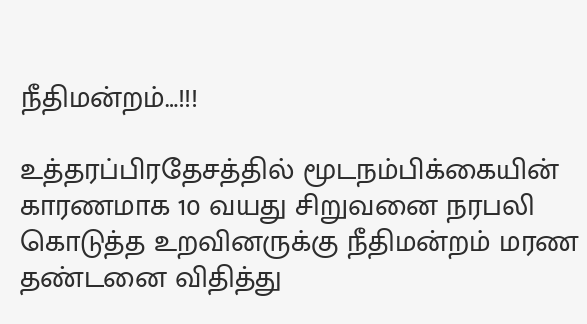நீதிமன்றம்…!!!

உத்தரப்பிரதேசத்தில் மூடநம்பிக்கையின் காரணமாக 10 வயது சிறுவனை நரபலி கொடுத்த உறவினருக்கு நீதிமன்றம் மரண தண்டனை விதித்து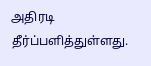அதிரடி தீர்ப்பளித்துள்ளது.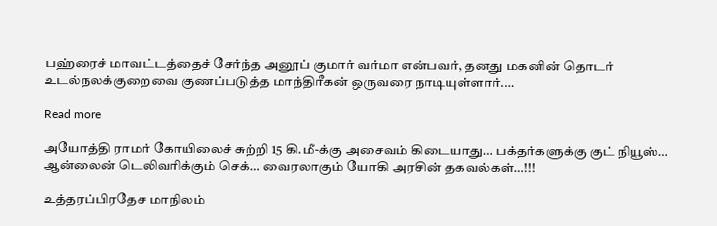பஹ்ரைச் மாவட்டத்தைச் சேர்ந்த அனூப் குமார் வர்மா என்பவர், தனது மகனின் தொடர் உடல்நலக்குறைவை குணப்படுத்த மாந்திரீகன் ஒருவரை நாடியுள்ளார்.…

Read more

அயோத்தி ராமர் கோயிலைச் சுற்றி 15 கி.மீ-க்கு அசைவம் கிடையாது… பக்தர்களுக்கு குட் நியூஸ்… ஆன்லைன் டெலிவரிக்கும் செக்… வைரலாகும் யோகி அரசின் தகவல்கள்…!!!

உத்தரப்பிரதேச மாநிலம்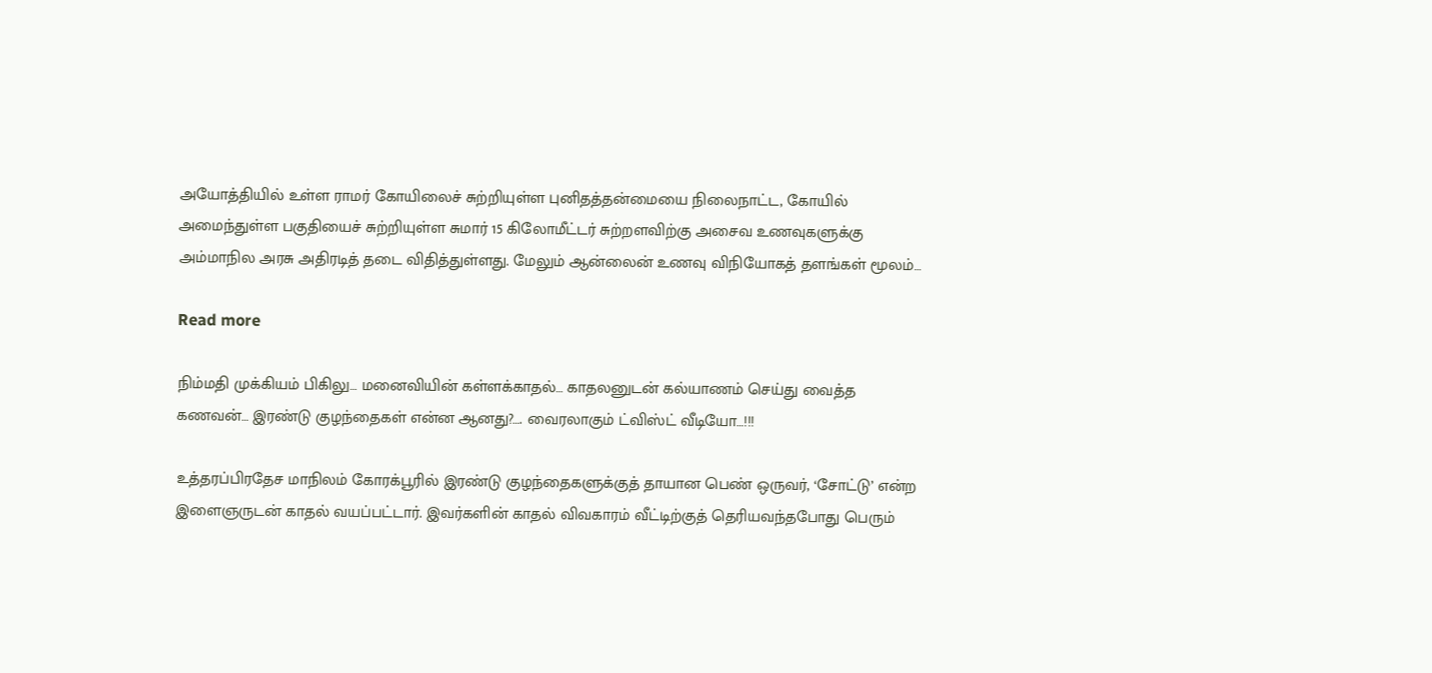அயோத்தியில் உள்ள ராமர் கோயிலைச் சுற்றியுள்ள புனிதத்தன்மையை நிலைநாட்ட, கோயில் அமைந்துள்ள பகுதியைச் சுற்றியுள்ள சுமார் 15 கிலோமீட்டர் சுற்றளவிற்கு அசைவ உணவுகளுக்கு அம்மாநில அரசு அதிரடித் தடை விதித்துள்ளது. மேலும் ஆன்லைன் உணவு விநியோகத் தளங்கள் மூலம்…

Read more

நிம்மதி முக்கியம் பிகிலு… மனைவியின் கள்ளக்காதல்… காதலனுடன் கல்யாணம் செய்து வைத்த கணவன்… இரண்டு குழந்தைகள் என்ன ஆனது?…. வைரலாகும் ட்விஸ்ட் வீடியோ…!!!

உத்தரப்பிரதேச மாநிலம் கோரக்பூரில் இரண்டு குழந்தைகளுக்குத் தாயான பெண் ஒருவர், ‘சோட்டு’ என்ற இளைஞருடன் காதல் வயப்பட்டார். இவர்களின் காதல் விவகாரம் வீட்டிற்குத் தெரியவந்தபோது பெரும்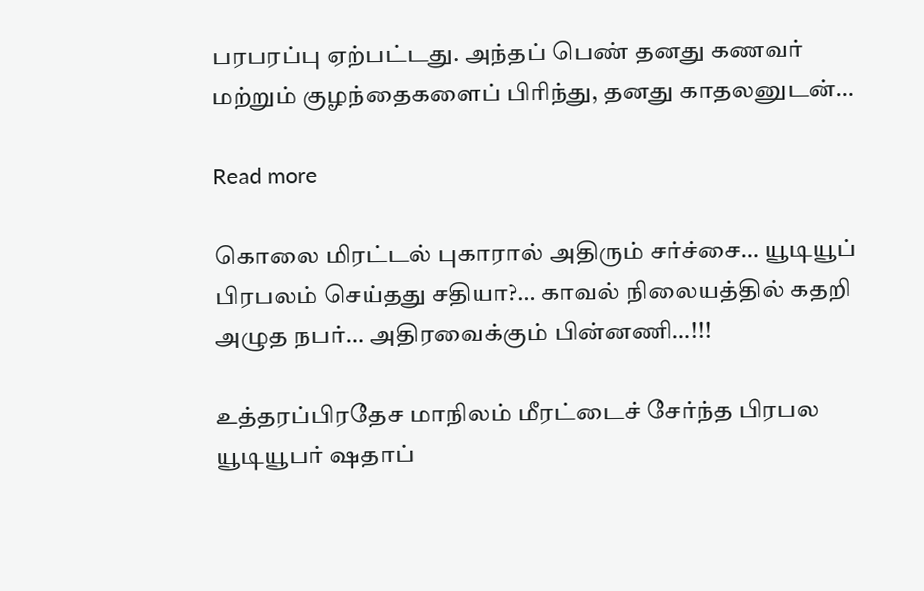பரபரப்பு ஏற்பட்டது. அந்தப் பெண் தனது கணவர் மற்றும் குழந்தைகளைப் பிரிந்து, தனது காதலனுடன்…

Read more

கொலை மிரட்டல் புகாரால் அதிரும் சர்ச்சை… யூடியூப் பிரபலம் செய்தது சதியா?… காவல் நிலையத்தில் கதறி அழுத நபர்… அதிரவைக்கும் பின்னணி…!!!

உத்தரப்பிரதேச மாநிலம் மீரட்டைச் சேர்ந்த பிரபல யூடியூபர் ஷதாப்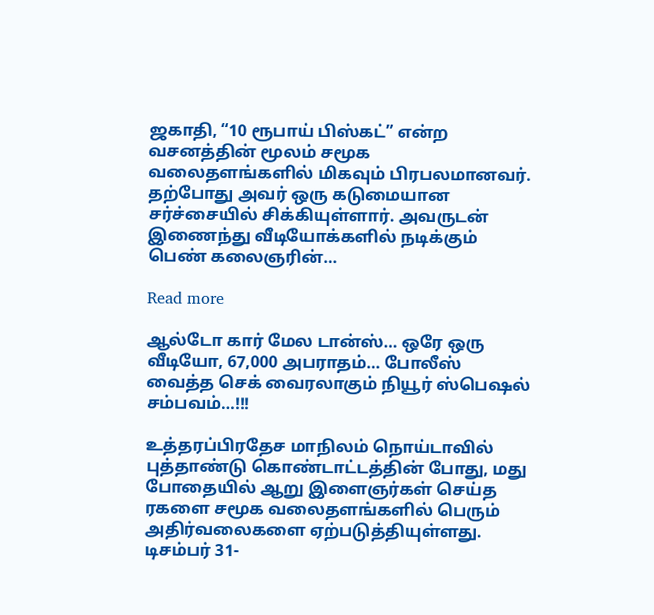ஜகாதி, “10 ரூபாய் பிஸ்கட்” என்ற வசனத்தின் மூலம் சமூக வலைதளங்களில் மிகவும் பிரபலமானவர். தற்போது அவர் ஒரு கடுமையான சர்ச்சையில் சிக்கியுள்ளார். அவருடன் இணைந்து வீடியோக்களில் நடிக்கும் பெண் கலைஞரின்…

Read more

ஆல்டோ கார் மேல டான்ஸ்… ஒரே ஒரு வீடியோ, 67,000 அபராதம்… போலீஸ் வைத்த செக் வைரலாகும் நியூர் ஸ்பெஷல் சம்பவம்…!!!

உத்தரப்பிரதேச மாநிலம் நொய்டாவில் புத்தாண்டு கொண்டாட்டத்தின் போது, மது போதையில் ஆறு இளைஞர்கள் செய்த ரகளை சமூக வலைதளங்களில் பெரும் அதிர்வலைகளை ஏற்படுத்தியுள்ளது. டிசம்பர் 31-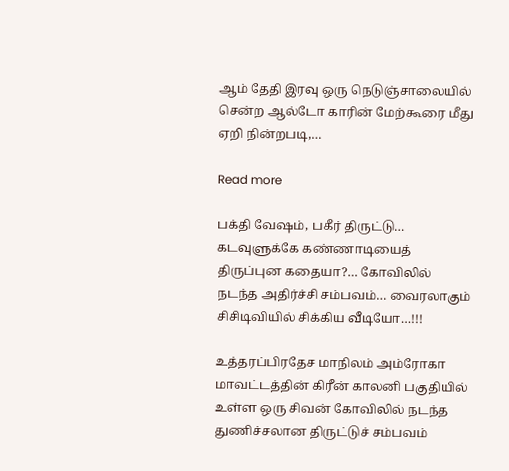ஆம் தேதி இரவு ஒரு நெடுஞ்சாலையில் சென்ற ஆல்டோ காரின் மேற்கூரை மீது ஏறி நின்றபடி,…

Read more

பக்தி வேஷம், பகீர் திருட்டு… கடவுளுக்கே கண்ணாடியைத் திருப்புன கதையா?… கோவிலில் நடந்த அதிர்ச்சி சம்பவம்… வைரலாகும் சிசிடிவியில் சிக்கிய வீடியோ…!!!

உத்தரப்பிரதேச மாநிலம் அம்ரோகா மாவட்டத்தின் கிரீன் காலனி பகுதியில் உள்ள ஒரு சிவன் கோவிலில் நடந்த துணிச்சலான திருட்டுச் சம்பவம்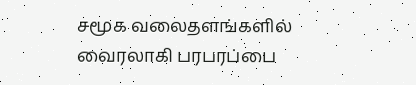சமூக வலைதளங்களில் வைரலாகி பரபரப்பை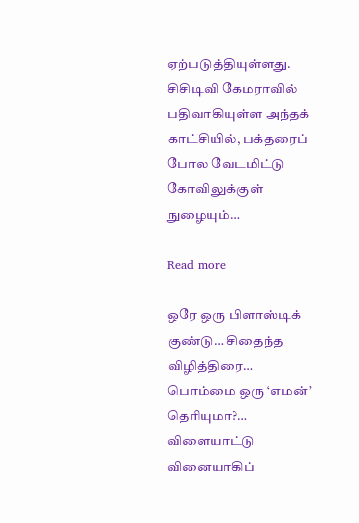ஏற்படுத்தியுள்ளது. சிசிடிவி கேமராவில் பதிவாகியுள்ள அந்தக் காட்சியில், பக்தரைப் போல வேடமிட்டு கோவிலுக்குள் நுழையும்…

Read more

ஒரே ஒரு பிளாஸ்டிக் குண்டு… சிதைந்த விழித்திரை… பொம்மை ஒரு ‘எமன்’ தெரியுமா?… விளையாட்டு வினையாகிப்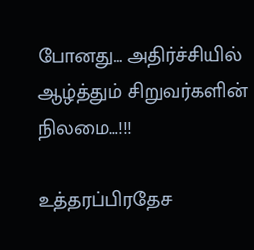போனது… அதிர்ச்சியில் ஆழ்த்தும் சிறுவர்களின் நிலமை…!!!

உத்தரப்பிரதேச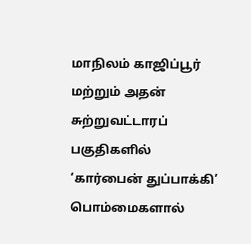மாநிலம் காஜிப்பூர் மற்றும் அதன் சுற்றுவட்டாரப் பகுதிகளில் ‘கார்பைன் துப்பாக்கி’  பொம்மைகளால்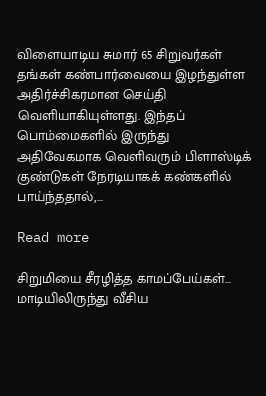விளையாடிய சுமார் 65 சிறுவர்கள் தங்கள் கண்பார்வையை இழந்துள்ள அதிர்ச்சிகரமான செய்தி வெளியாகியுள்ளது. இந்தப் பொம்மைகளில் இருந்து அதிவேகமாக வெளிவரும் பிளாஸ்டிக் குண்டுகள் நேரடியாகக் கண்களில் பாய்ந்ததால்,…

Read more

சிறுமியை சீரழித்த காமப்பேய்கள்… மாடியிலிருந்து வீசிய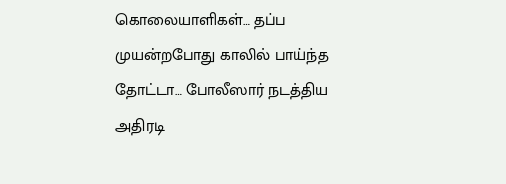கொலையாளிகள்… தப்ப முயன்றபோது காலில் பாய்ந்த தோட்டா… போலீஸார் நடத்திய அதிரடி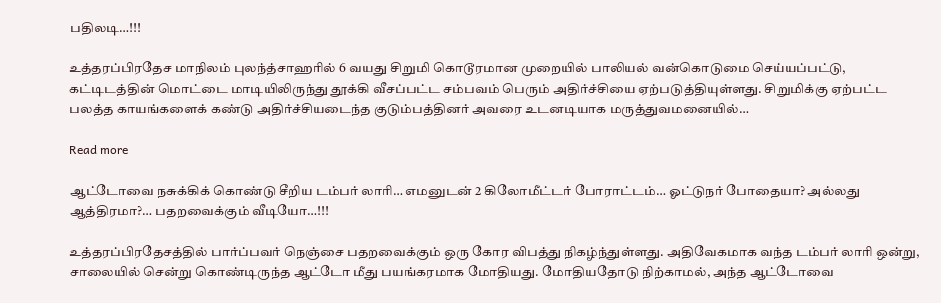பதிலடி…!!!

உத்தரப்பிரதேச மாநிலம் புலந்த்சாஹரில் 6 வயது சிறுமி கொடூரமான முறையில் பாலியல் வன்கொடுமை செய்யப்பட்டு, கட்டிடத்தின் மொட்டை மாடியிலிருந்து தூக்கி வீசப்பட்ட சம்பவம் பெரும் அதிர்ச்சியை ஏற்படுத்தியுள்ளது. சிறுமிக்கு ஏற்பட்ட பலத்த காயங்களைக் கண்டு அதிர்ச்சியடைந்த குடும்பத்தினர் அவரை உடனடியாக மருத்துவமனையில்…

Read more

ஆட்டோவை நசுக்கிக் கொண்டு சீறிய டம்பர் லாரி… எமனுடன் 2 கிலோமீட்டர் போராட்டம்… ஓட்டுநர் போதையா? அல்லது ஆத்திரமா?… பதறவைக்கும் வீடியோ…!!!

உத்தரப்பிரதேசத்தில் பார்ப்பவர் நெஞ்சை பதறவைக்கும் ஒரு கோர விபத்து நிகழ்ந்துள்ளது. அதிவேகமாக வந்த டம்பர் லாரி ஒன்று, சாலையில் சென்று கொண்டிருந்த ஆட்டோ மீது பயங்கரமாக மோதியது. மோதியதோடு நிற்காமல், அந்த ஆட்டோவை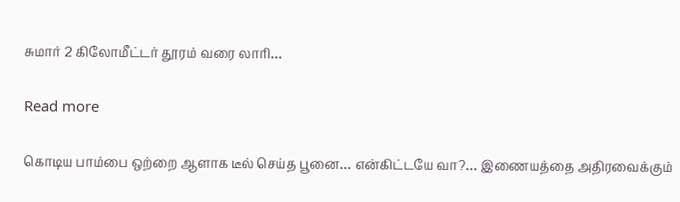சுமார் 2 கிலோமீட்டர் தூரம் வரை லாரி…

Read more

கொடிய பாம்பை ஒற்றை ஆளாக டீல் செய்த பூனை… என்கிட்டயே வா?… இணையத்தை அதிரவைக்கும்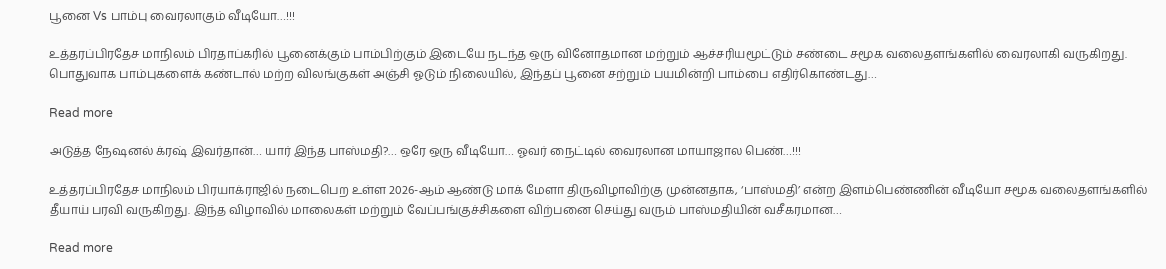பூனை Vs பாம்பு வைரலாகும் வீடியோ…!!!

உத்தரப்பிரதேச மாநிலம் பிரதாப்கரில் பூனைக்கும் பாம்பிற்கும் இடையே நடந்த ஒரு வினோதமான மற்றும் ஆச்சரியமூட்டும் சண்டை சமூக வலைதளங்களில் வைரலாகி வருகிறது. பொதுவாக பாம்புகளைக் கண்டால் மற்ற விலங்குகள் அஞ்சி ஓடும் நிலையில், இந்தப் பூனை சற்றும் பயமின்றி பாம்பை எதிர்கொண்டது…

Read more

அடுத்த நேஷனல் க்ரஷ் இவர்தான்… யார் இந்த பாஸ்மதி?… ஒரே ஒரு வீடியோ… ஓவர் நைட்டில் வைரலான மாயாஜால பெண்…!!!

உத்தரப்பிரதேச மாநிலம் பிரயாக்ராஜில் நடைபெற உள்ள 2026-ஆம் ஆண்டு மாக் மேளா திருவிழாவிற்கு முன்னதாக, ‘பாஸ்மதி’ என்ற இளம்பெண்ணின் வீடியோ சமூக வலைதளங்களில் தீயாய் பரவி வருகிறது. இந்த விழாவில் மாலைகள் மற்றும் வேப்பங்குச்சிகளை விற்பனை செய்து வரும் பாஸ்மதியின் வசீகரமான…

Read more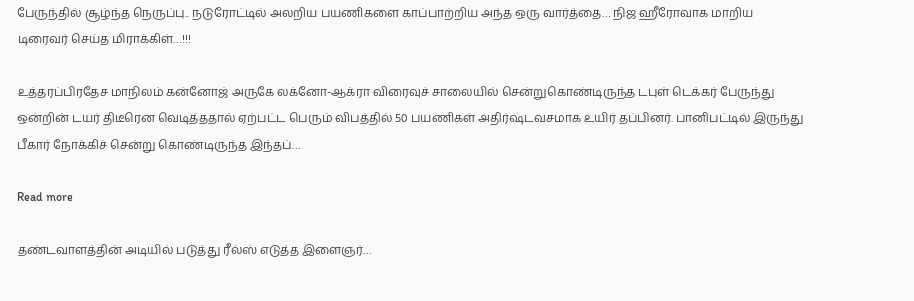பேருந்தில் சூழ்ந்த நெருப்பு.. நடுரோட்டில் அலறிய பயணிகளை காப்பாற்றிய அந்த ஒரு வார்த்தை… நிஜ ஹீரோவாக மாறிய டிரைவர் செய்த மிராக்கிள்…!!!

உத்தரப்பிரதேச மாநிலம் கன்னோஜ் அருகே லக்னோ-ஆக்ரா விரைவுச் சாலையில் சென்றுகொண்டிருந்த டபுள் டெக்கர் பேருந்து ஒன்றின் டயர் திடீரென வெடித்ததால் ஏற்பட்ட பெரும் விபத்தில் 50 பயணிகள் அதிர்ஷ்டவசமாக உயிர் தப்பினர். பானிபட்டில் இருந்து பீகார் நோக்கிச் சென்று கொண்டிருந்த இந்தப்…

Read more

தண்டவாளத்தின் அடியில் படுத்து ரீல்ஸ் எடுத்த இளைஞர்…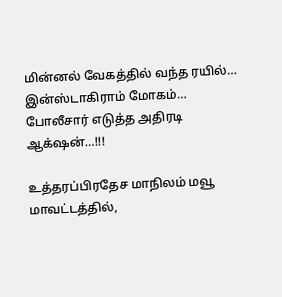மின்னல் வேகத்தில் வந்த ரயில்… இன்ஸ்டாகிராம் மோகம்… போலீசார் எடுத்த அதிரடி ஆக்‌ஷன்…!!!

உத்தரப்பிரதேச மாநிலம் மவூ மாவட்டத்தில்,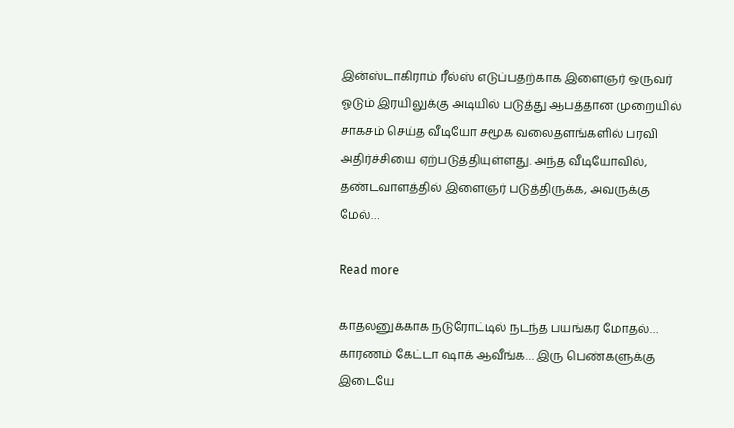இன்ஸ்டாகிராம் ரீல்ஸ் எடுப்பதற்காக இளைஞர் ஒருவர் ஓடும் இரயிலுக்கு அடியில் படுத்து ஆபத்தான முறையில் சாகசம் செய்த வீடியோ சமூக வலைதளங்களில் பரவி அதிர்ச்சியை ஏற்படுத்தியுள்ளது. அந்த வீடியோவில், தண்டவாளத்தில் இளைஞர் படுத்திருக்க, அவருக்கு மேல்…

Read more

காதலனுக்காக நடுரோட்டில் நடந்த பயங்கர மோதல்… காரணம் கேட்டா ஷாக் ஆவீங்க… இரு பெண்களுக்கு இடையே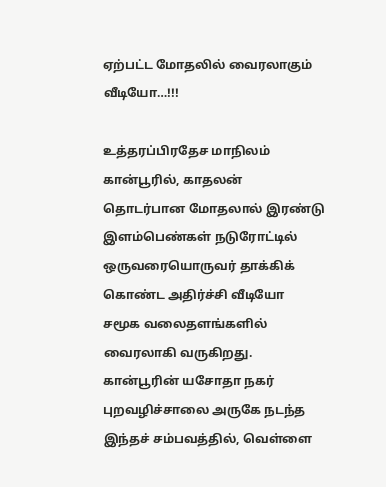ஏற்பட்ட மோதலில் வைரலாகும் வீடியோ…!!!

உத்தரப்பிரதேச மாநிலம் கான்பூரில், காதலன் தொடர்பான மோதலால் இரண்டு இளம்பெண்கள் நடுரோட்டில் ஒருவரையொருவர் தாக்கிக் கொண்ட அதிர்ச்சி வீடியோ சமூக வலைதளங்களில் வைரலாகி வருகிறது. கான்பூரின் யசோதா நகர் புறவழிச்சாலை அருகே நடந்த இந்தச் சம்பவத்தில், வெள்ளை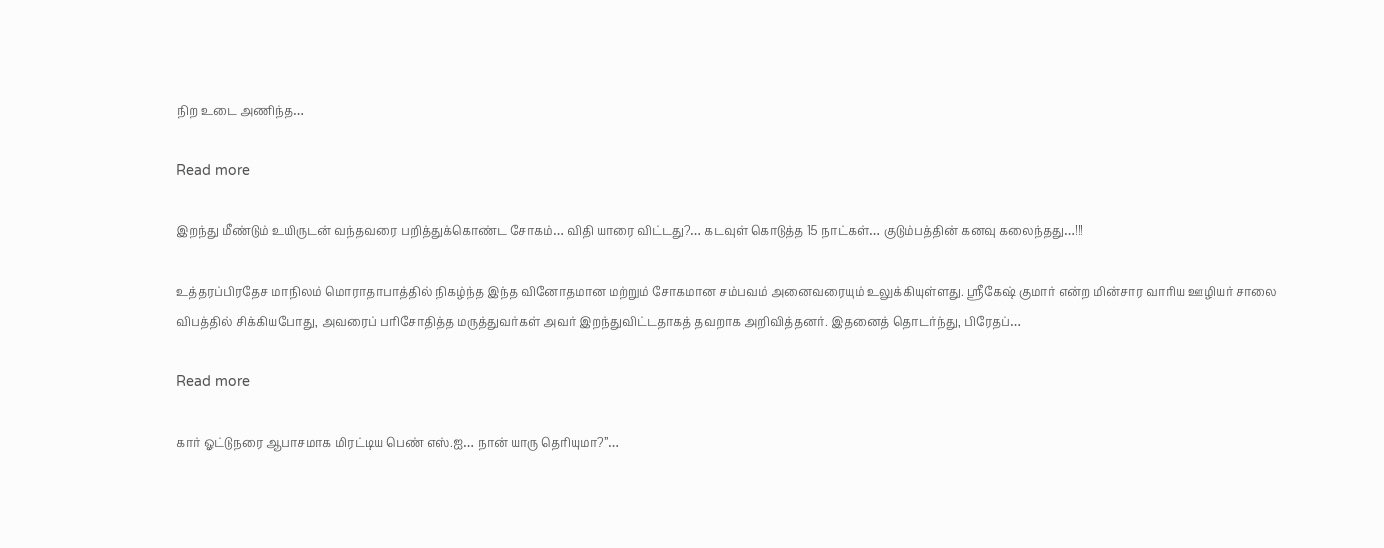நிற உடை அணிந்த…

Read more

இறந்து மீண்டும் உயிருடன் வந்தவரை பறித்துக்கொண்ட சோகம்… விதி யாரை விட்டது?… கடவுள் கொடுத்த 15 நாட்கள்… குடும்பத்தின் கனவு கலைந்தது…!!!

உத்தரப்பிரதேச மாநிலம் மொராதாபாத்தில் நிகழ்ந்த இந்த வினோதமான மற்றும் சோகமான சம்பவம் அனைவரையும் உலுக்கியுள்ளது. ஸ்ரீகேஷ் குமார் என்ற மின்சார வாரிய ஊழியர் சாலை விபத்தில் சிக்கியபோது, அவரைப் பரிசோதித்த மருத்துவர்கள் அவர் இறந்துவிட்டதாகத் தவறாக அறிவித்தனர். இதனைத் தொடர்ந்து, பிரேதப்…

Read more

கார் ஓட்டுநரை ஆபாசமாக மிரட்டிய பெண் எஸ்.ஐ… நான் யாரு தெரியுமா?”…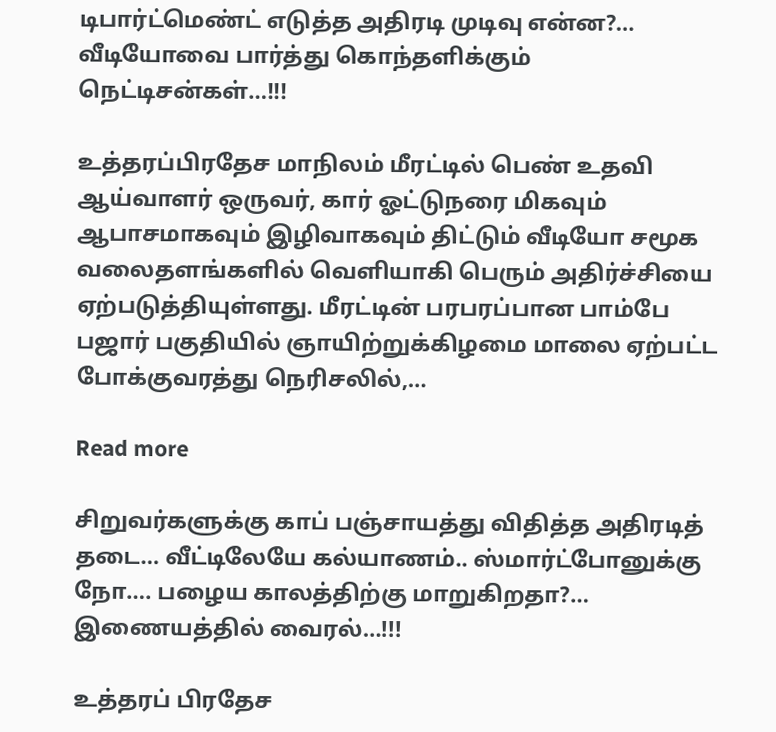டிபார்ட்மெண்ட் எடுத்த அதிரடி முடிவு என்ன?… வீடியோவை பார்த்து கொந்தளிக்கும் நெட்டிசன்கள்…!!!

உத்தரப்பிரதேச மாநிலம் மீரட்டில் பெண் உதவி ஆய்வாளர் ஒருவர், கார் ஓட்டுநரை மிகவும் ஆபாசமாகவும் இழிவாகவும் திட்டும் வீடியோ சமூக வலைதளங்களில் வெளியாகி பெரும் அதிர்ச்சியை ஏற்படுத்தியுள்ளது. மீரட்டின் பரபரப்பான பாம்பே பஜார் பகுதியில் ஞாயிற்றுக்கிழமை மாலை ஏற்பட்ட போக்குவரத்து நெரிசலில்,…

Read more

சிறுவர்களுக்கு காப் பஞ்சாயத்து விதித்த அதிரடித் தடை… வீட்டிலேயே கல்யாணம்.. ஸ்மார்ட்போனுக்கு நோ…. பழைய காலத்திற்கு மாறுகிறதா?… இணையத்தில் வைரல்…!!!

உத்தரப் பிரதேச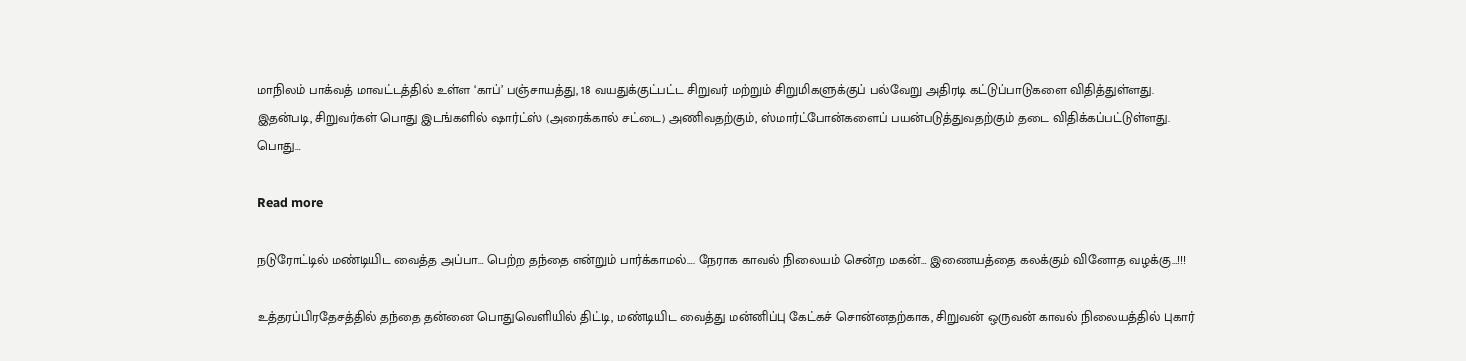மாநிலம் பாக்வத் மாவட்டத்தில் உள்ள ‘காப்’ பஞ்சாயத்து, 18 வயதுக்குட்பட்ட சிறுவர் மற்றும் சிறுமிகளுக்குப் பல்வேறு அதிரடி கட்டுப்பாடுகளை விதித்துள்ளது. இதன்படி, சிறுவர்கள் பொது இடங்களில் ஷார்ட்ஸ் (அரைக்கால் சட்டை) அணிவதற்கும், ஸ்மார்ட்போன்களைப் பயன்படுத்துவதற்கும் தடை விதிக்கப்பட்டுள்ளது. பொது…

Read more

நடுரோட்டில் மண்டியிட வைத்த அப்பா… பெற்ற தந்தை என்றும் பார்க்காமல்…. நேராக காவல் நிலையம் சென்ற மகன்… இணையத்தை கலக்கும் வினோத வழக்கு…!!!

உத்தரப்பிரதேசத்தில் தந்தை தன்னை பொதுவெளியில் திட்டி, மண்டியிட வைத்து மன்னிப்பு கேட்கச் சொன்னதற்காக, சிறுவன் ஒருவன் காவல் நிலையத்தில் புகார்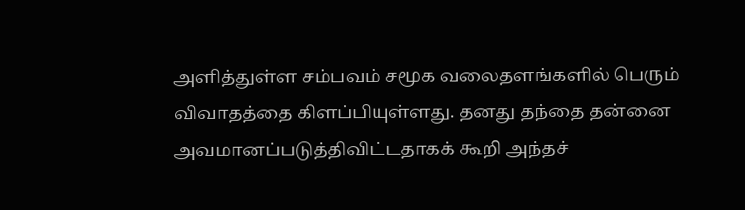அளித்துள்ள சம்பவம் சமூக வலைதளங்களில் பெரும் விவாதத்தை கிளப்பியுள்ளது. தனது தந்தை தன்னை அவமானப்படுத்திவிட்டதாகக் கூறி அந்தச்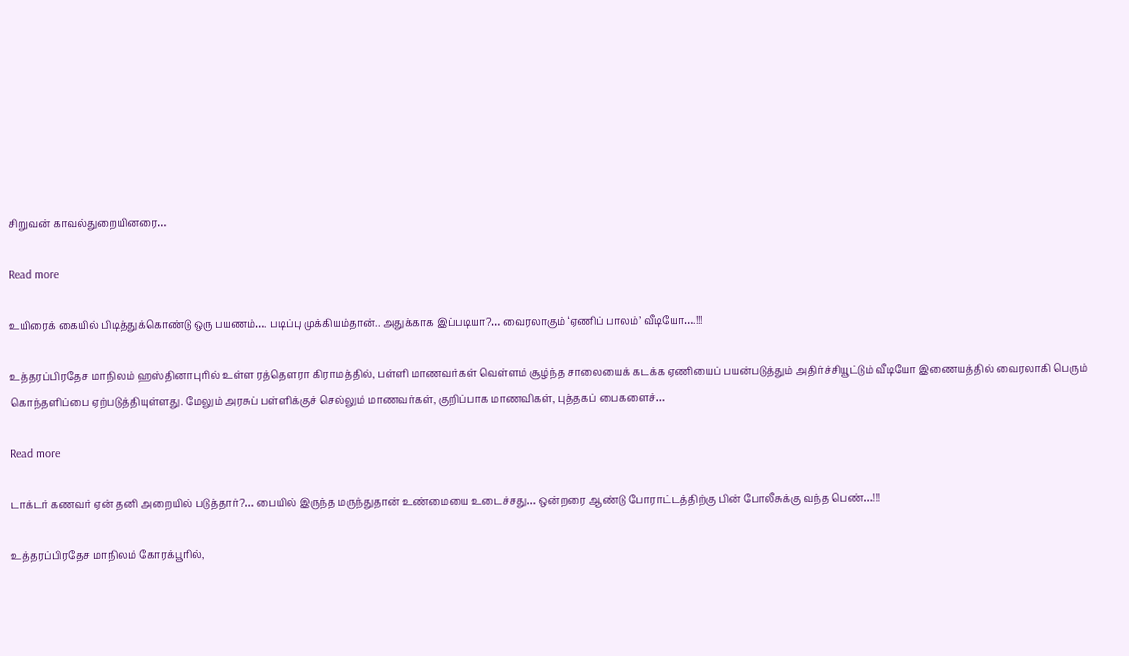சிறுவன் காவல்துறையினரை…

Read more

உயிரைக் கையில் பிடித்துக்கொண்டு ஒரு பயணம்…. படிப்பு முக்கியம்தான்.. அதுக்காக இப்படியா?… வைரலாகும் ‘ஏணிப் பாலம்’ வீடியோ….!!!

உத்தரப்பிரதேச மாநிலம் ஹஸ்தினாபுரில் உள்ள ரத்தௌரா கிராமத்தில், பள்ளி மாணவர்கள் வெள்ளம் சூழ்ந்த சாலையைக் கடக்க ஏணியைப் பயன்படுத்தும் அதிர்ச்சியூட்டும் வீடியோ இணையத்தில் வைரலாகி பெரும் கொந்தளிப்பை ஏற்படுத்தியுள்ளது. மேலும் அரசுப் பள்ளிக்குச் செல்லும் மாணவர்கள், குறிப்பாக மாணவிகள், புத்தகப் பைகளைச்…

Read more

டாக்டர் கணவர் ஏன் தனி அறையில் படுத்தார்?… பையில் இருந்த மருந்துதான் உண்மையை உடைச்சது… ஒன்றரை ஆண்டு போராட்டத்திற்கு பின் போலீசுக்கு வந்த பெண்…!!!

உத்தரப்பிரதேச மாநிலம் கோரக்பூரில்,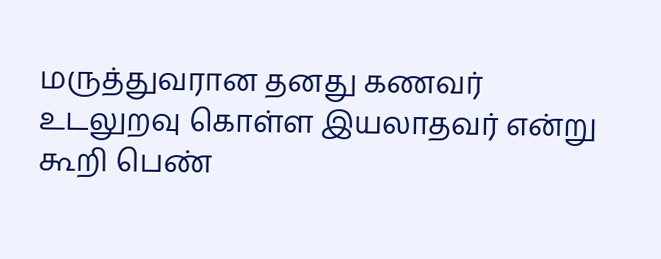மருத்துவரான தனது கணவர் உடலுறவு கொள்ள இயலாதவர் என்று கூறி பெண்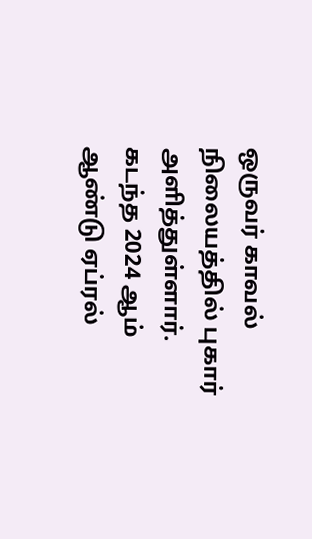ஒருவர் காவல் நிலையத்தில் புகார் அளித்துள்ளார். கடந்த 2024 ஆம் ஆண்டு ஏப்ரல்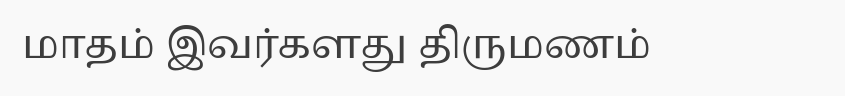மாதம் இவர்களது திருமணம்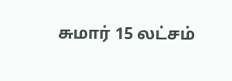சுமார் 15 லட்சம்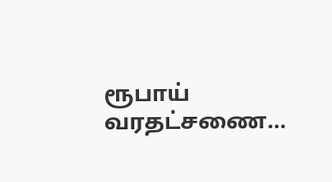ரூபாய் வரதட்சணை…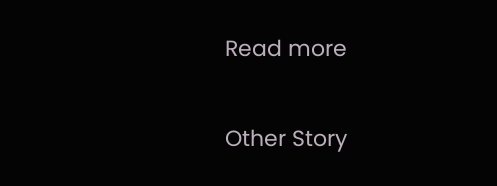Read more

Other Story